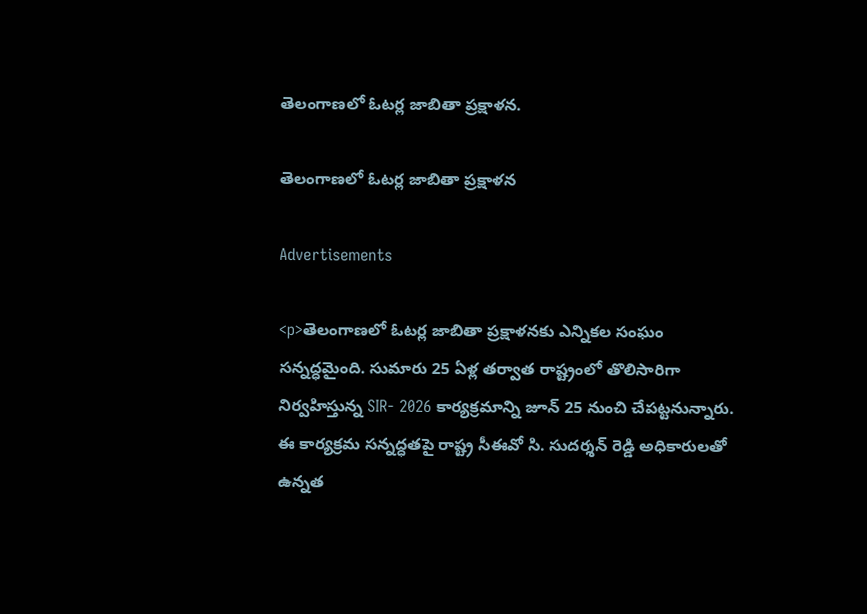తెలంగాణలో ఓటర్ల జాబితా ప్రక్షాళన.

తెలంగాణలో ఓటర్ల జాబితా ప్రక్షాళన

Advertisements

<p>తెలంగాణలో ఓటర్ల జాబితా ప్రక్షాళనకు ఎన్నికల సంఘం సన్నద్ధమైంది. సుమారు 25 ఏళ్ల తర్వాత రాష్ట్రంలో తొలిసారిగా నిర్వహిస్తున్న SIR- 2026 కార్యక్రమాన్ని జూన్ 25 నుంచి చేపట్టనున్నారు. ఈ కార్యక్రమ సన్నద్ధతపై రాష్ట్ర సీఈవో సి. సుదర్శన్ రెడ్డి అధికారులతో ఉన్నత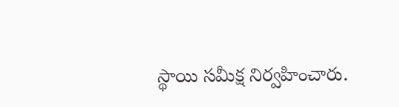స్థాయి సమీక్ష నిర్వహించారు.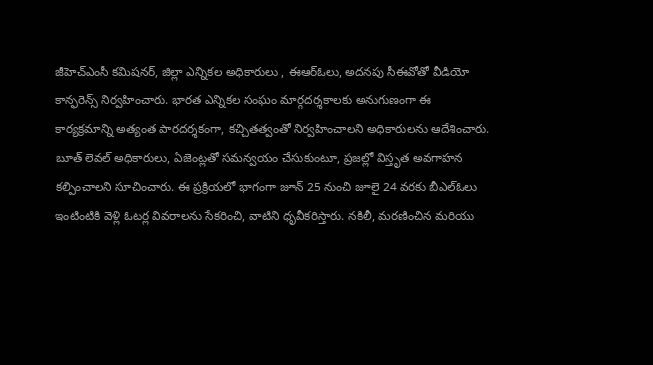జీహెచ్ఎంసీ కమిషనర్, జిల్లా ఎన్నికల అధికారులు , ఈఆర్ఓలు, అదనపు సీఈవోతో వీడియో కాన్ఫరెన్స్ నిర్వహించారు. భారత ఎన్నికల సంఘం మార్గదర్శకాలకు అనుగుణంగా ఈ కార్యక్రమాన్ని అత్యంత పారదర్శకంగా, కచ్చితత్వంతో నిర్వహించాలని అధికారులను ఆదేశించారు. బూత్ లెవల్ అధికారులు, ఏజెంట్లతో సమన్వయం చేసుకుంటూ, ప్రజల్లో విస్తృత అవగాహన కల్పించాలని సూచించారు. ఈ ప్రక్రియలో భాగంగా జూన్ 25 నుంచి జూలై 24 వరకు బీఎల్ఓలు ఇంటింటికి వెళ్లి ఓటర్ల వివరాలను సేకరించి, వాటిని ధృవీకరిస్తారు. నకిలీ, మరణించిన మరియు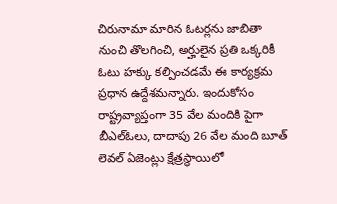చిరునామా మారిన ఓటర్లను జాబితా నుంచి తొలగించి, అర్హులైన ప్రతి ఒక్కరికీ ఓటు హక్కు కల్పించడమే ఈ కార్యక్రమ ప్రధాన ఉద్దేశమన్నారు. ఇందుకోసం రాష్ట్రవ్యాప్తంగా 35 వేల మందికి పైగా బీఎల్ఓలు, దాదాపు 26 వేల మంది బూత్ లెవల్ ఏజెంట్లు క్షేత్రస్థాయిలో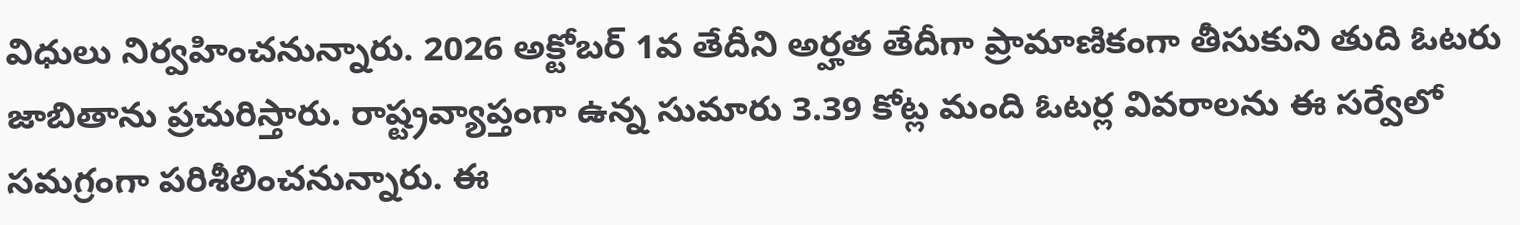విధులు నిర్వహించనున్నారు. 2026 అక్టోబర్ 1వ తేదీని అర్హత తేదీగా ప్రామాణికంగా తీసుకుని తుది ఓటరు జాబితాను ప్రచురిస్తారు. రాష్ట్రవ్యాప్తంగా ఉన్న సుమారు 3.39 కోట్ల మంది ఓటర్ల వివరాలను ఈ సర్వేలో సమగ్రంగా పరిశీలించనున్నారు. ఈ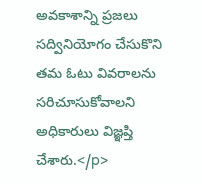అవకాశాన్ని ప్రజలు సద్వినియోగం చేసుకొని తమ ఓటు వివరాలను సరిచూసుకోవాలని అధికారులు విజ్ఞప్తి చేశారు.</p>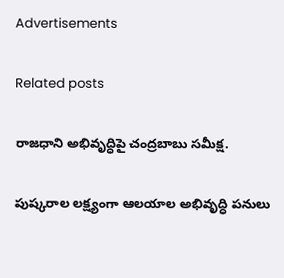Advertisements

Related posts

రాజధాని అభివృద్ధిపై చంద్రబాబు సమీక్ష.

పుష్కరాల లక్ష్యంగా ఆలయాల అభివృద్ధి పనులు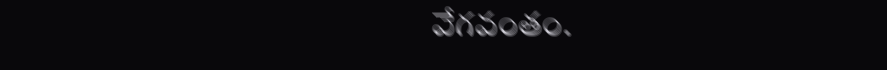వేగవంతం.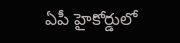ఏపీ హైకోర్డులో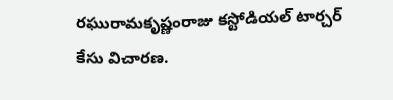రఘురామకృష్ణంరాజు కస్టోడియల్ టార్చర్ కేసు విచారణ.